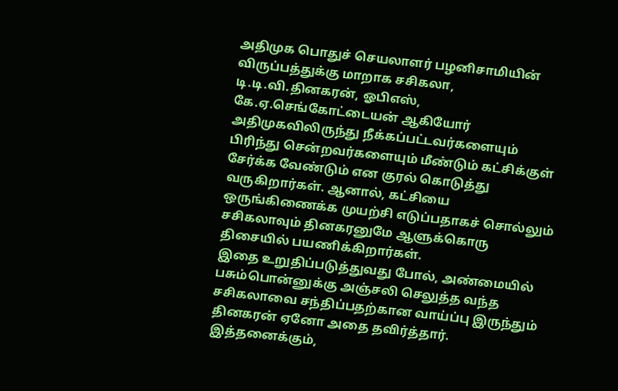அதிமுக பொதுச் செயலாளர் பழனிசாமியின் விருப்பத்துக்கு மாறாக சசிகலா, டி.டி.வி.தினகரன், ஓபிஎஸ், கே.ஏ.செங்கோட்டையன் ஆகியோர் அதிமுகவிலிருந்து நீக்கப்பட்டவர்களையும் பிரிந்து சென்றவர்களையும் மீண்டும் கட்சிக்குள் சேர்க்க வேண்டும் என குரல் கொடுத்து வருகிறார்கள். ஆனால், கட்சியை ஒருங்கிணைக்க முயற்சி எடுப்பதாகச் சொல்லும் சசிகலாவும் தினகரனுமே ஆளுக்கொரு திசையில் பயணிக்கிறார்கள்.
இதை உறுதிப்படுத்துவது போல், அண்மையில் பசும்பொன்னுக்கு அஞ்சலி செலுத்த வந்த சசிகலாவை சந்திப்பதற்கான வாய்ப்பு இருந்தும் தினகரன் ஏனோ அதை தவிர்த்தார். இத்தனைக்கும்,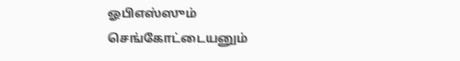ஓபிஎஸ்ஸும் செங்கோட்டையனும்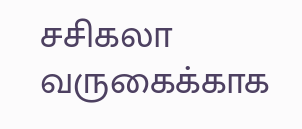சசிகலா வருகைக்காக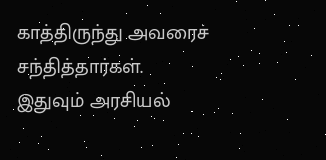காத்திருந்து அவரைச் சந்தித்தார்கள். இதுவும் அரசியல்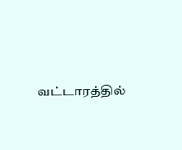வட்டாரத்தில்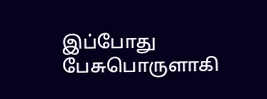இப்போது பேசுபொருளாகி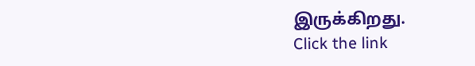இருக்கிறது.
Click the link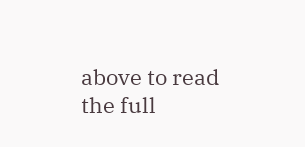above to read the full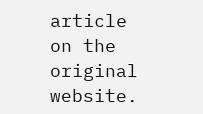article on the original website.